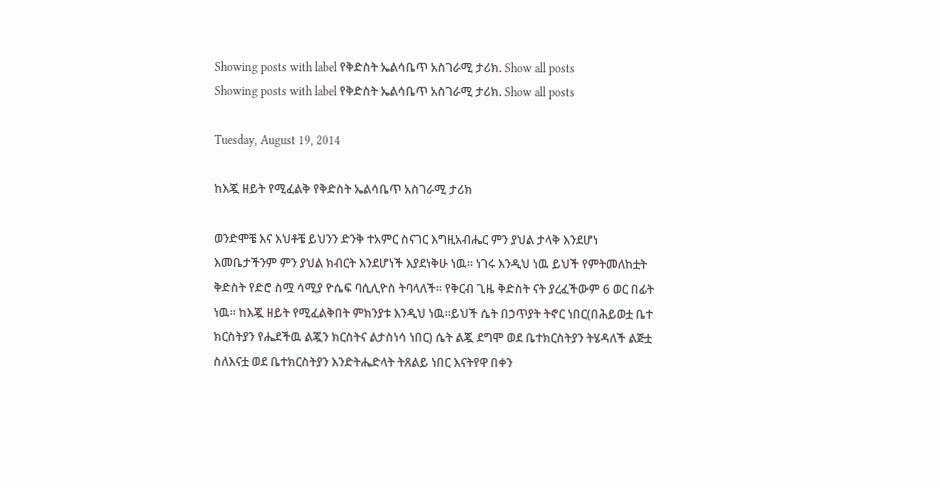Showing posts with label የቅድስት ኤልሳቤጥ አስገራሚ ታሪክ. Show all posts
Showing posts with label የቅድስት ኤልሳቤጥ አስገራሚ ታሪክ. Show all posts

Tuesday, August 19, 2014

ከእጇ ዘይት የሚፈልቅ የቅድስት ኤልሳቤጥ አስገራሚ ታሪክ

ወንድሞቼ እና እህቶቼ ይህንን ድንቅ ተአምር ስናገር እግዚአብሔር ምን ያህል ታላቅ እንደሆነ እመቤታችንም ምን ያህል ክብርት እንደሆነች እያደነቅሁ ነዉ፡፡ ነገሩ እንዲህ ነዉ ይህች የምትመለከቷት ቅድስት የድሮ ስሟ ሳሚያ ዮሴፍ ባሲሊዮስ ትባላለች፡፡ የቅርብ ጊዜ ቅድስት ናት ያረፈችውም 6 ወር በፊት ነዉ፡፡ ከእጇ ዘይት የሚፈልቅበት ምክንያቱ እንዲህ ነዉ፡፡ይህች ሴት በኃጥያት ትኖር ነበር(በሕይወቷ ቤተ ክርስትያን የሔደችዉ ልጇን ክርስትና ልታስነሳ ነበር) ሴት ልጇ ደግሞ ወደ ቤተክርስትያን ትሄዳለች ልጅቷ ስለእናቷ ወደ ቤተክርስትያን እንድትሔድላት ትጸልይ ነበር እናትየዋ በቀን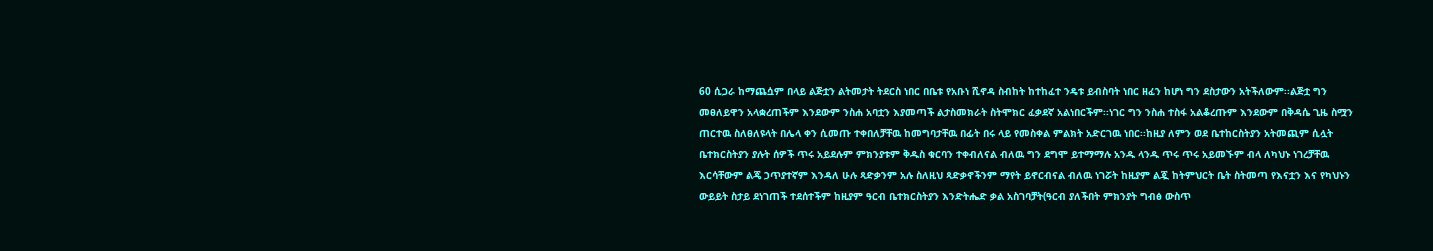60 ሲጋራ ከማጨሷም በላይ ልጅቷን ልትመታት ትደርስ ነበር በቤቱ የአቡነ ሺኖዳ ስብከት ከተከፈተ ንዴቱ ይብስባት ነበር ዘፈን ከሆነ ግን ደስታውን አትችለውም፡፡ልጅቷ ግን መፀለይዋን አላቋረጠችም እንደውም ንስሐ አባቷን እያመጣች ልታስመክራት ስትሞክር ፈቃደኛ አልነበርችም፡፡ነገር ግን ንስሐ ተስፋ አልቆረጡም እንደውም በቅዳሴ ጊዜ ስሟን ጠርተዉ ስለፀለዩላት በሌላ ቀን ሲመጡ ተቀበለቻቸዉ ከመግባታቸዉ በፊት በሩ ላይ የመስቀል ምልክት አድርገዉ ነበር፡፡ከዚያ ለምን ወደ ቤተከርስትያን አትመጪም ሲሏት ቤተክርስትያን ያሉት ሰዎች ጥሩ አይደሉም ምክንያቱም ቅዱስ ቁርባን ተቀብለናል ብለዉ ግን ደግሞ ይተማማሉ አንዱ ላንዱ ጥሩ ጥሩ አይመኙም ብላ ለካህኑ ነገረቻቸዉ እርሳቸውም ልጄ ኃጥያተኛም እንዳለ ሁሉ ጻድቃንም አሉ ስለዚህ ጻድቃኖችንም ማየት ይኖርብናል ብለዉ ነገሯት ከዚያም ልጇ ከትምህርት ቤት ስትመጣ የእናቷን እና የካህኑን ውይይት ስታይ ደነገጠች ተደሰተችም ከዚያም ዓርብ ቤተክርስትያን እንድትሔድ ቃል አስገባቻት(ዓርብ ያለችበት ምክንያት ግብፅ ውስጥ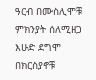ዓርብ በሙስሊሞቹ ምክንያት ሰለሚዘጋ እሁድ ደግሞ በክርስያኖቹ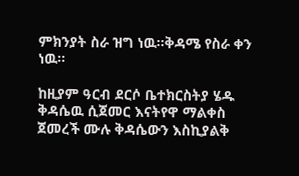ምክንያት ስራ ዝግ ነዉ፡፡ቅዳሜ የስራ ቀን ነዉ፡፡

ከዚያም ዓርብ ደርሶ ቤተክርስትያ ሄዱ ቅዳሴዉ ሲጀመር እናትየዋ ማልቀስ ጀመረች ሙሉ ቅዳሴውን እስኪያልቅ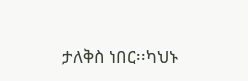ታለቅስ ነበር፡፡ካህኑ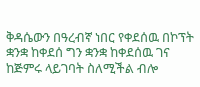ቅዳሴውን በዓረብኛ ነበር የቀደሰዉ በኮፕት ቋንቋ ከቀደሰ ግን ቋንቋ ከቀደሰዉ ገና ከጅምሩ ላይገባት ስለሚችል ብሎ